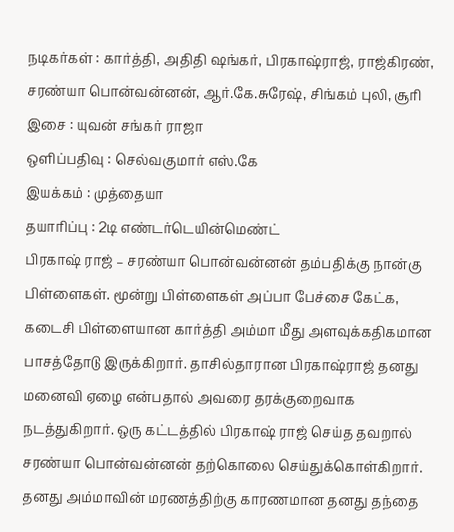நடிகர்கள் : கார்த்தி, அதிதி ஷங்கர், பிரகாஷ்ராஜ், ராஜ்கிரண், சரண்யா பொன்வன்னன், ஆர்.கே.சுரேஷ், சிங்கம் புலி, சூரி
இசை : யுவன் சங்கர் ராஜா
ஒளிப்பதிவு : செல்வகுமார் எஸ்.கே
இயக்கம் : முத்தையா
தயாரிப்பு : 2டி எண்டர்டெயின்மெண்ட்
பிரகாஷ் ராஜ் – சரண்யா பொன்வன்னன் தம்பதிக்கு நான்கு பிள்ளைகள். மூன்று பிள்ளைகள் அப்பா பேச்சை கேட்க, கடைசி பிள்ளையான கார்த்தி அம்மா மீது அளவுக்கதிகமான பாசத்தோடு இருக்கிறார். தாசில்தாரான பிரகாஷ்ராஜ் தனது மனைவி ஏழை என்பதால் அவரை தரக்குறைவாக நடத்துகிறார். ஒரு கட்டத்தில் பிரகாஷ் ராஜ் செய்த தவறால் சரண்யா பொன்வன்னன் தற்கொலை செய்துக்கொள்கிறார். தனது அம்மாவின் மரணத்திற்கு காரணமான தனது தந்தை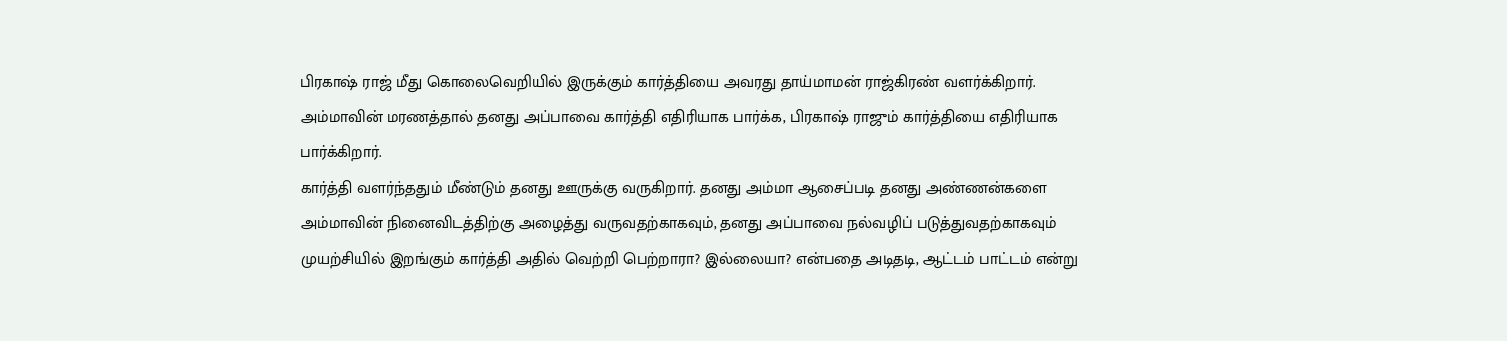பிரகாஷ் ராஜ் மீது கொலைவெறியில் இருக்கும் கார்த்தியை அவரது தாய்மாமன் ராஜ்கிரண் வளர்க்கிறார். அம்மாவின் மரணத்தால் தனது அப்பாவை கார்த்தி எதிரியாக பார்க்க, பிரகாஷ் ராஜும் கார்த்தியை எதிரியாக பார்க்கிறார்.
கார்த்தி வளர்ந்ததும் மீண்டும் தனது ஊருக்கு வருகிறார். தனது அம்மா ஆசைப்படி தனது அண்ணன்களை அம்மாவின் நினைவிடத்திற்கு அழைத்து வருவதற்காகவும், தனது அப்பாவை நல்வழிப் படுத்துவதற்காகவும் முயற்சியில் இறங்கும் கார்த்தி அதில் வெற்றி பெற்றாரா? இல்லையா? என்பதை அடிதடி, ஆட்டம் பாட்டம் என்று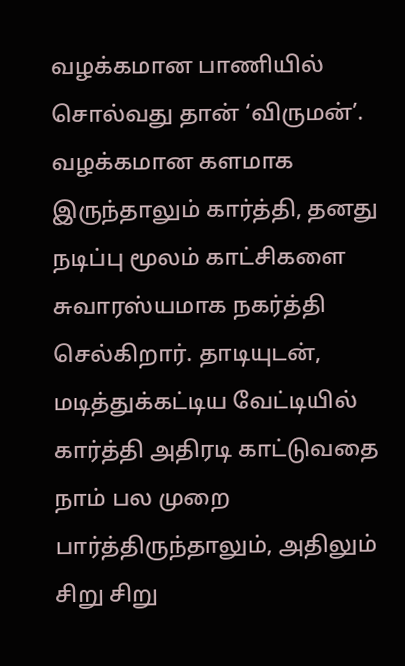வழக்கமான பாணியில் சொல்வது தான் ‘விருமன்’.
வழக்கமான களமாக இருந்தாலும் கார்த்தி, தனது நடிப்பு மூலம் காட்சிகளை சுவாரஸ்யமாக நகர்த்தி செல்கிறார். தாடியுடன், மடித்துக்கட்டிய வேட்டியில் கார்த்தி அதிரடி காட்டுவதை நாம் பல முறை பார்த்திருந்தாலும், அதிலும் சிறு சிறு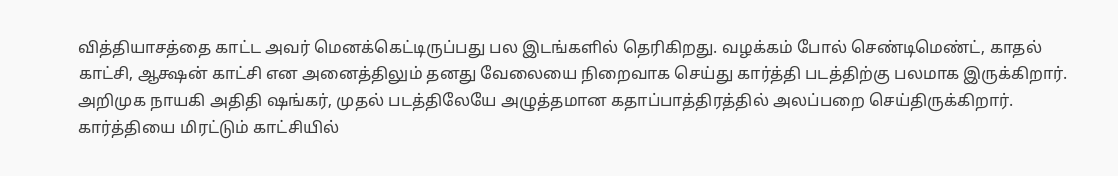வித்தியாசத்தை காட்ட அவர் மெனக்கெட்டிருப்பது பல இடங்களில் தெரிகிறது. வழக்கம் போல் செண்டிமெண்ட், காதல் காட்சி, ஆக்ஷன் காட்சி என அனைத்திலும் தனது வேலையை நிறைவாக செய்து கார்த்தி படத்திற்கு பலமாக இருக்கிறார்.
அறிமுக நாயகி அதிதி ஷங்கர், முதல் படத்திலேயே அழுத்தமான கதாப்பாத்திரத்தில் அலப்பறை செய்திருக்கிறார். கார்த்தியை மிரட்டும் காட்சியில்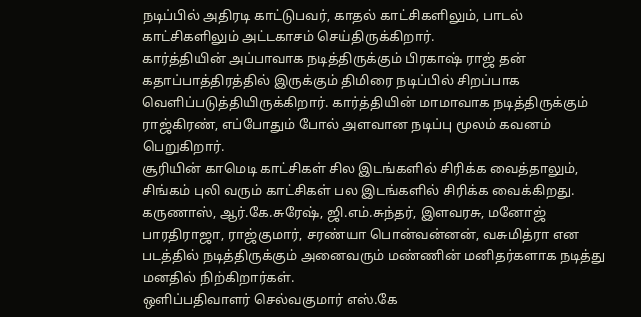நடிப்பில் அதிரடி காட்டுபவர், காதல் காட்சிகளிலும், பாடல் காட்சிகளிலும் அட்டகாசம் செய்திருக்கிறார்.
கார்த்தியின் அப்பாவாக நடித்திருக்கும் பிரகாஷ் ராஜ் தன் கதாப்பாத்திரத்தில் இருக்கும் திமிரை நடிப்பில் சிறப்பாக வெளிப்படுத்தியிருக்கிறார். கார்த்தியின் மாமாவாக நடித்திருக்கும் ராஜ்கிரண், எப்போதும் போல் அளவான நடிப்பு மூலம் கவனம் பெறுகிறார்.
சூரியின் காமெடி காட்சிகள் சில இடங்களில் சிரிக்க வைத்தாலும், சிங்கம் புலி வரும் காட்சிகள் பல இடங்களில் சிரிக்க வைக்கிறது.
கருணாஸ், ஆர்.கே.சுரேஷ், ஜி.எம்.சுந்தர், இளவரசு, மனோஜ் பாரதிராஜா, ராஜ்குமார், சரண்யா பொன்வன்னன், வசுமித்ரா என படத்தில் நடித்திருக்கும் அனைவரும் மண்ணின் மனிதர்களாக நடித்து மனதில் நிற்கிறார்கள்.
ஒளிப்பதிவாளர் செல்வகுமார் எஸ்.கே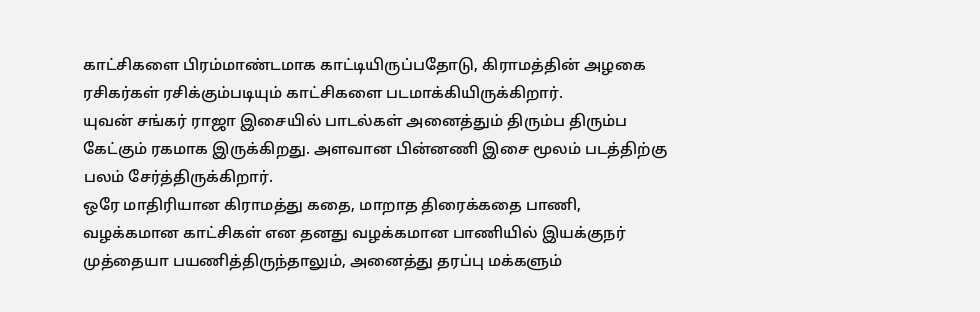காட்சிகளை பிரம்மாண்டமாக காட்டியிருப்பதோடு, கிராமத்தின் அழகை ரசிகர்கள் ரசிக்கும்படியும் காட்சிகளை படமாக்கியிருக்கிறார்.
யுவன் சங்கர் ராஜா இசையில் பாடல்கள் அனைத்தும் திரும்ப திரும்ப கேட்கும் ரகமாக இருக்கிறது. அளவான பின்னணி இசை மூலம் படத்திற்கு பலம் சேர்த்திருக்கிறார்.
ஒரே மாதிரியான கிராமத்து கதை, மாறாத திரைக்கதை பாணி, வழக்கமான காட்சிகள் என தனது வழக்கமான பாணியில் இயக்குநர் முத்தையா பயணித்திருந்தாலும், அனைத்து தரப்பு மக்களும்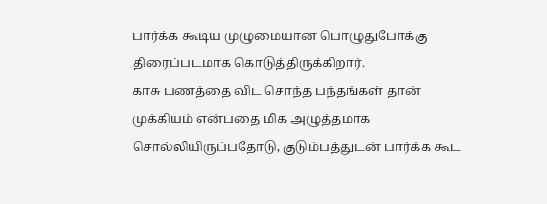பார்க்க கூடிய முழுமையான பொழுதுபோக்கு திரைப்படமாக கொடுத்திருக்கிறார்.
காசு பணத்தை விட சொந்த பந்தங்கள் தான் முக்கியம் என்பதை மிக அழுத்தமாக சொல்லியிருப்பதோடு, குடும்பத்துடன் பார்க்க கூட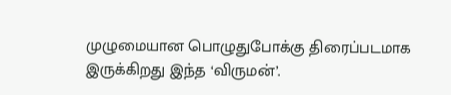முழுமையான பொழுதுபோக்கு திரைப்படமாக இருக்கிறது இந்த ‘விருமன்’.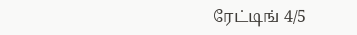ரேட்டிங் 4/5